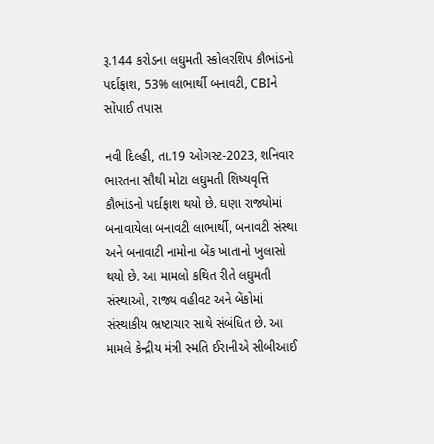રૂ.144 કરોડના લઘુમતી સ્કોલરશિપ કૌભાંડનો પર્દાફાશ, 53% લાભાર્થી બનાવટી, CBIને સોંપાઈ તપાસ

નવી દિલ્હી, તા.19 ઓગસ્ટ-2023, શનિવાર
ભારતના સૌથી મોટા લઘુમતી શિષ્યવૃત્તિ કૌભાંડનો પર્દાફાશ થયો છે. ઘણા રાજ્યોમાં બનાવાયેલા બનાવટી લાભાર્થી, બનાવટી સંસ્થા અને બનાવાટી નામોના બેંક ખાતાનો ખુલાસો થયો છે. આ મામલો કથિત રીતે લઘુમતી સંસ્થાઓ, રાજ્ય વહીવટ અને બેંકોમાં સંસ્થાકીય ભ્રષ્ટાચાર સાથે સંબંધિત છે. આ મામલે કેન્દ્રીય મંત્રી સ્મતિ ઈરાનીએ સીબીઆઈ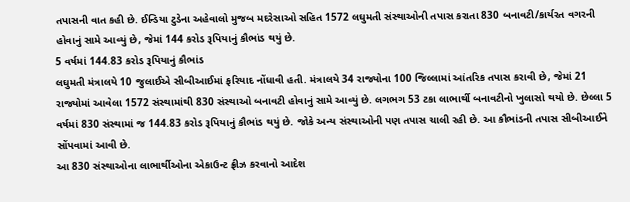તપાસની વાત કહી છે. ઈન્ડિયા ટુડેના અહેવાલો મુજબ મદરેસાઓ સહિત 1572 લઘુમતી સંસ્થાઓની તપાસ કરાતા 830 બનાવટી/કાર્યરત વગરની હોવાનું સામે આવ્યું છે, જેમાં 144 કરોડ રૂપિયાનું કૌભાંડ થયું છે.
5 વર્ષમાં 144.83 કરોડ રૂપિયાનું કૌભાંડ
લઘુમતી મંત્રાલયે 10 જુલાઈએ સીબીઆઈમાં ફરિયાદ નોંધાવી હતી. મંત્રાલયે 34 રાજ્યોના 100 જિલ્લામાં આંતરિક તપાસ કરાવી છે, જેમાં 21 રાજ્યોમાં આવેલા 1572 સંસ્થામાંથી 830 સંસ્થાઓ બનાવટી હોવાનું સામે આવ્યું છે. લગભગ 53 ટકા લાભાર્થી બનાવટીનો ખુલાસો થયો છે. છેલ્લા 5 વર્ષમાં 830 સંસ્થામાં જ 144.83 કરોડ રૂપિયાનું કૌભાંડ થયું છે. જોકે અન્ય સંસ્થાઓની પણ તપાસ ચાલી રહી છે. આ કૌભાંડની તપાસ સીબીઆઈને સોંપવામાં આવી છે.
આ 830 સંસ્થાઓના લાભાર્થીઓના એકાઉન્ટ ફ્રીઝ કરવાનો આદેશ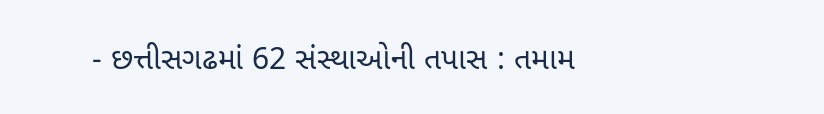- છત્તીસગઢમાં 62 સંસ્થાઓની તપાસ : તમામ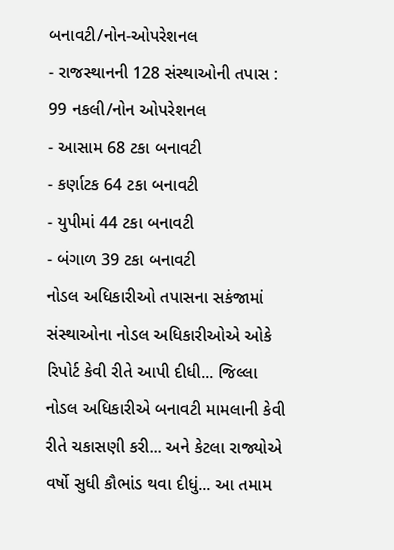બનાવટી/નોન-ઓપરેશનલ
- રાજસ્થાનની 128 સંસ્થાઓની તપાસ : 99 નકલી/નોન ઓપરેશનલ
- આસામ 68 ટકા બનાવટી
- કર્ણાટક 64 ટકા બનાવટી
- યુપીમાં 44 ટકા બનાવટી
- બંગાળ 39 ટકા બનાવટી
નોડલ અધિકારીઓ તપાસના સકંજામાં
સંસ્થાઓના નોડલ અધિકારીઓએ ઓકે રિપોર્ટ કેવી રીતે આપી દીધી... જિલ્લા નોડલ અધિકારીએ બનાવટી મામલાની કેવી રીતે ચકાસણી કરી... અને કેટલા રાજ્યોએ વર્ષો સુધી કૌભાંડ થવા દીધું... આ તમામ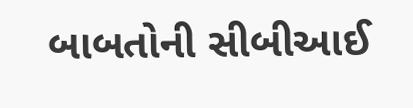બાબતોની સીબીઆઈ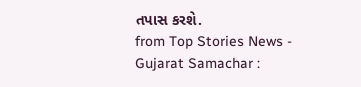તપાસ કરશે.
from Top Stories News - Gujarat Samachar :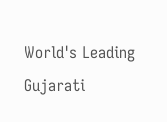World's Leading Gujarati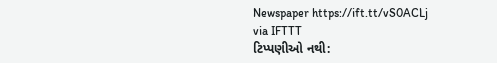Newspaper https://ift.tt/vS0ACLj
via IFTTT
ટિપ્પણીઓ નથી: